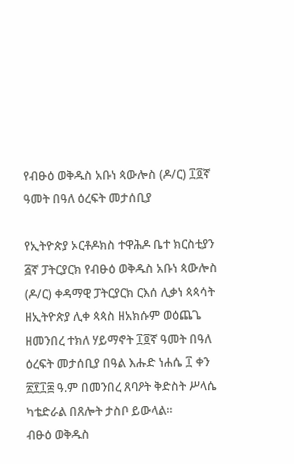የብፁዕ ወቅዱስ አቡነ ጳውሎስ (ዶ/ር) ፲፬ኛ ዓመት በዓለ ዕረፍት መታሰቢያ

የኢትዮጵያ ኦርቶዶክስ ተዋሕዶ ቤተ ክርስቲያን ፭ኛ ፓትርያርክ የብፁዕ ወቅዱስ አቡነ ጳውሎስ (ዶ/ር) ቀዳማዊ ፓትርያርክ ርእሰ ሊቃነ ጳጳሳት ዘኢትዮጵያ ሊቀ ጳጳስ ዘአክሱም ወዕጨጌ ዘመንበረ ተክለ ሃይማኖት ፲፬ኛ ዓመት በዓለ ዕረፍት መታሰቢያ በዓል እሑድ ነሐሴ ፲ ቀን ፳፻፲፰ ዓ.ም በመንበረ ጸባዖት ቅድስት ሥላሴ ካቴድራል በጸሎት ታስቦ ይውላል።
ብፁዕ ወቅዱስ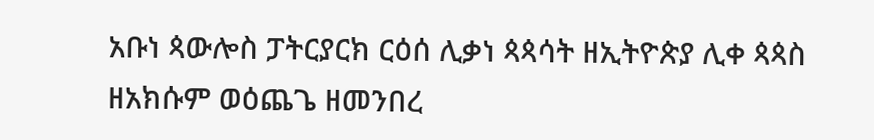አቡነ ጳውሎስ ፓትርያርክ ርዕሰ ሊቃነ ጳጳሳት ዘኢትዮጵያ ሊቀ ጳጳስ ዘአክሱም ወዕጨጌ ዘመንበረ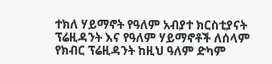ተክለ ሃይማኖት የዓለም አብያተ ክርስቲያናት ፕሬዚዳንት እና የዓለም ሃይማኖቶች ለሰላም የክብር ፕሬዚዳንት ከዚህ ዓለም ድካም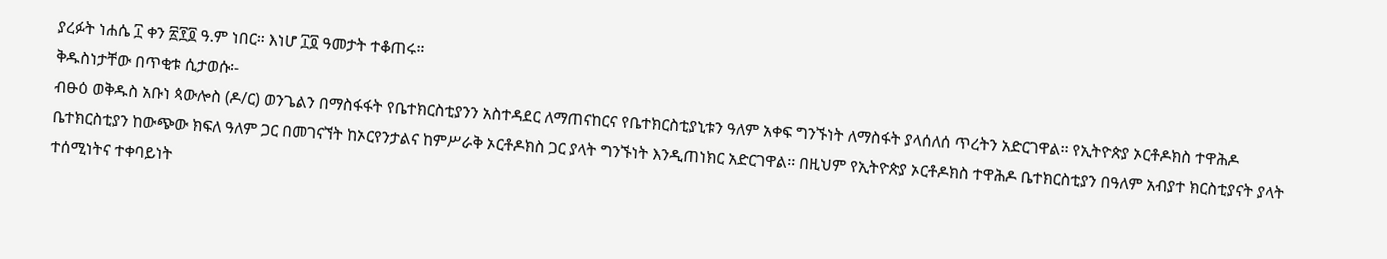ያረፉት ነሐሴ ፲ ቀን ፳፻፬ ዓ.ም ነበር። እነሆ ፲፬ ዓመታት ተቆጠሩ።
ቅዱስነታቸው በጥቂቱ ሲታወሱ፡-
ብፁዕ ወቅዱስ አቡነ ጳውሎስ (ዶ/ር) ወንጌልን በማስፋፋት የቤተክርስቲያንን አስተዳደር ለማጠናከርና የቤተክርስቲያኒቱን ዓለም አቀፍ ግንኙነት ለማስፋት ያላሰለሰ ጥረትን አድርገዋል፡፡ የኢትዮጵያ ኦርቶዶክስ ተዋሕዶ ቤተክርስቲያን ከውጭው ክፍለ ዓለም ጋር በመገናኘት ከኦርየንታልና ከምሥራቅ ኦርቶዶክስ ጋር ያላት ግንኙነት እንዲጠነክር አድርገዋል፡፡ በዚህም የኢትዮጵያ ኦርቶዶክስ ተዋሕዶ ቤተክርስቲያን በዓለም አብያተ ክርስቲያናት ያላት ተሰሚነትና ተቀባይነት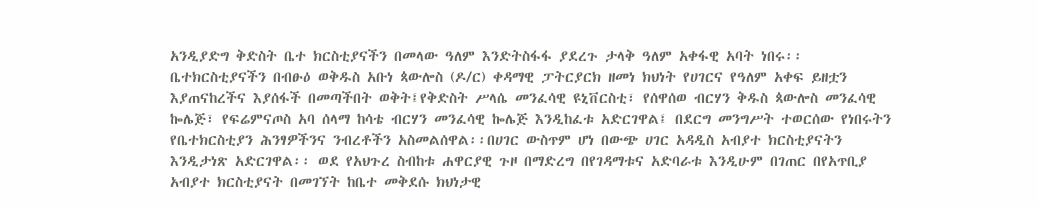አንዲያድግ ቅድስት ቤተ ክርስቲያናችን በመላው ዓለም እንድትስፋፋ ያደረጉ ታላቅ ዓለም አቀፋዊ አባት ነበሩ፡፡
ቤተክርስቲያናችን በብፁዕ ወቅዱስ አቡነ ጳውሎስ (ዶ/ር) ቀዳማዊ ፓትርያርክ ዘመነ ክህነት የሀገርና የዓለም አቀፍ ይዘቷን እያጠናከረችና እያሰፋች በመጣችበት ወቅት፤የቅድስት ሥላሴ መንፈሳዊ ዩኒቨርስቲ፣ የሰዋሰወ ብርሃን ቅዱስ ጳውሎስ መንፈሳዊ ኰሌጅ፣ የፍሬምናጦስ አባ ሰላማ ከሳቴ ብርሃን መንፈሳዊ ኰሌጅ እንዲከፈቱ አድርገዋል፤ በደርግ መንግሥት ተወርሰው የነበሩትን የቤተክርስቲያን ሕንፃዎችንና ንብረቶችን አስመልሰዋል፡፡በሀገር ውስጥም ሆነ በውጭ ሀገር አዳዲስ አብያተ ክርስቲያናትን እንዲታነጽ አድርገዋል፡፡ ወደ የአህጉረ ስብከቱ ሐዋርያዊ ጉዞ በማድረግ በየገዳማቱና አድባራቱ እንዲሁም በገጠር በየአጥቢያ አብያተ ክርስቲያናት በመገኘት ከቤተ መቅደሱ ክህነታዊ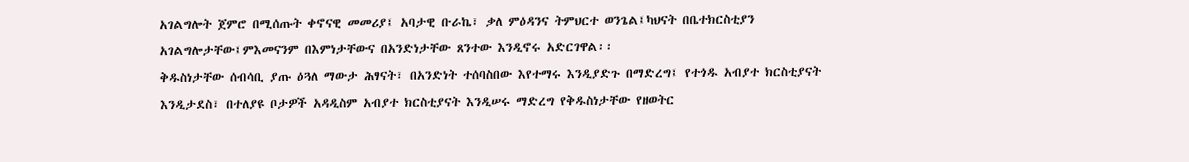አገልግሎት ጀምሮ በሚሰጡት ቀኖናዊ መመሪያ፤ አባታዊ ቡራኬ፣ ቃለ ምዕዳንና ትምህርተ ወንጌል፤ካህናት በቤተክርስቲያን አገልግሎታቸው፤ምእመናንም በእምነታቸውና በአንድነታቸው ጸንተው እንዲኖሩ አድርገዋል፡፡
ቅዱስነታቸው ሰብሳቢ ያጡ ዕጓለ ማውታ ሕፃናት፣ በአንድነት ተሰባስበው እየተማሩ እንዲያድጉ በማድረግ፤ የተጎዱ አብያተ ክርስቲያናት እንዲታደስ፣ በተለያዩ ቦታዎች አዳዲስም አብያተ ክርስቲያናት እንዲሠሩ ማድረግ የቅዱስነታቸው የዘወትር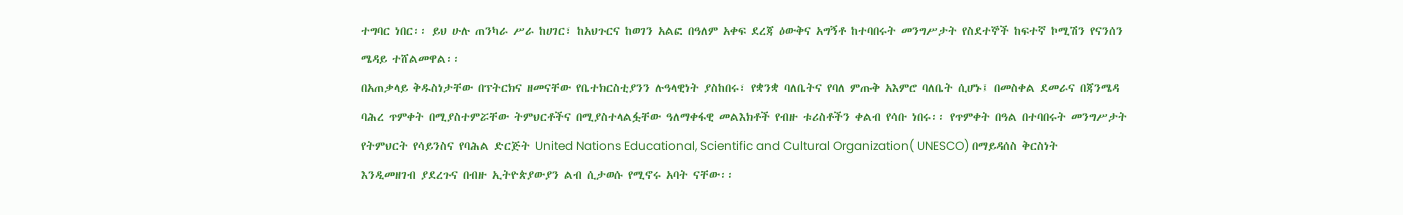ተግባር ነበር፡፡ ይህ ሁሉ ጠንካራ ሥራ ከሀገር፣ ከአህጉርና ከወገን አልፎ በዓለም አቀፍ ደረጃ ዕውቅና አግኝቶ ከተባበሩት መንግሥታት የስደተኞች ከፍተኛ ኮሚሽን የናንሰን ሜዳይ ተሸልመዋል፡፡
በአጠቃላይ ቅዱስነታቸው በፕትርክና ዘመናቸው የቤተክርስቲያንን ሉዓላዊነት ያስከበሩ፣ የቋንቋ ባለቤትና የባለ ምጡቅ አእምሮ ባለቤት ሲሆኑ፤ በመስቀል ደመራና በጃንሜዳ ባሕረ ጥምቀት በሚያስተምሯቸው ትምህርቶችና በሚያስተላልፏቸው ዓለማቀፋዊ መልእክቶች የብዙ ቱሪስቶችን ቀልብ የሳቡ ነበሩ፡፡ የጥምቀት በዓል በተባበሩት መንግሥታት የትምህርት የሳይንስና የባሕል ድርጅት United Nations Educational, Scientific and Cultural Organization( UNESCO) በማይዳሰስ ቅርስነት እንዲመዘገብ ያደረጉና በብዙ ኢትዮጵያውያን ልብ ሲታወሱ የሚኖሩ አባት ናቸው፡፡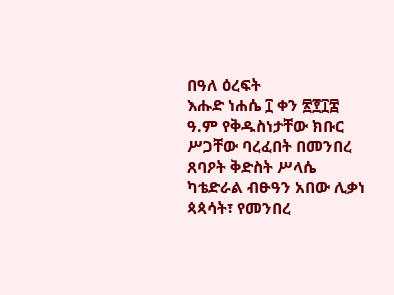በዓለ ዕረፍት
እሑድ ነሐሴ ፲ ቀን ፳፻፲፰ ዓ.ም የቅዱስነታቸው ክቡር ሥጋቸው ባረፈበት በመንበረ ጸባዖት ቅድስት ሥላሴ ካቴድራል ብፁዓን አበው ሊቃነ ጳጳሳት፣ የመንበረ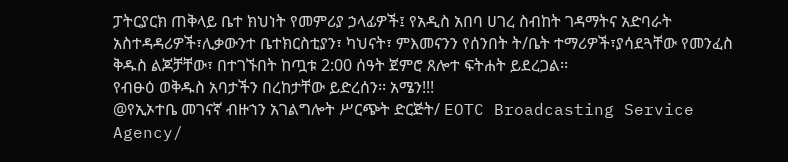ፓትርያርክ ጠቅላይ ቤተ ክህነት የመምሪያ ኃላፊዎች፤ የአዲስ አበባ ሀገረ ስብከት ገዳማትና አድባራት አስተዳዳሪዎች፣ሊቃውንተ ቤተክርስቲያን፣ ካህናት፣ ምእመናንን የሰንበት ት/ቤት ተማሪዎች፣ያሳደጓቸው የመንፈስ ቅዱስ ልጆቻቸው፣ በተገኙበት ከጧቱ 2:00 ሰዓት ጀምሮ ጸሎተ ፍትሐት ይደረጋል፡፡
የብፁዕ ወቅዱስ አባታችን በረከታቸው ይድረሰን፡፡ አሜን!!!
@የኢኦተቤ መገናኛ ብዙኀን አገልግሎት ሥርጭት ድርጅት/ EOTC Broadcasting Service Agency/